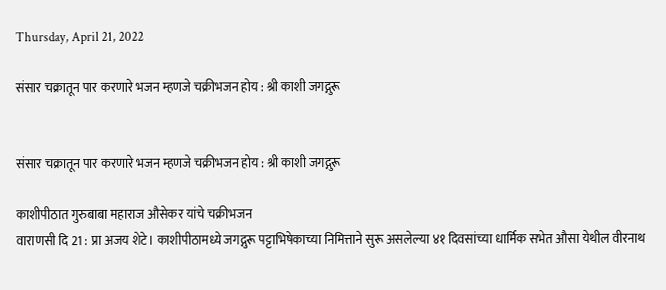Thursday, April 21, 2022

संसार चक्रातून पार करणारे भजन म्हणजे चक्रीभजन होय : श्री काशी जगद्गुरू


संसार चक्रातून पार करणारे भजन म्हणजे चक्रीभजन होय : श्री काशी जगद्गुरू

काशीपीठात गुरुबाबा महाराज औसेकर यांचे चक्रीभजन
वाराणसी दि 21 : प्रा अजय शेटे। काशीपीठामध्ये जगद्गुरू पट्टाभिषेकाच्या निमित्ताने सुरू असलेल्या ४१ दिवसांच्या धार्मिक सभेत औसा येथील वीरनाथ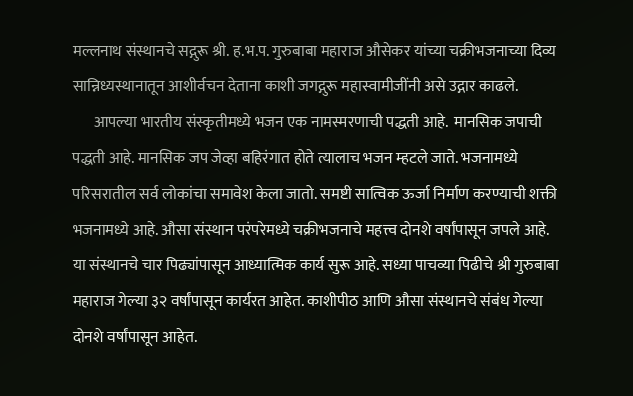मल्लनाथ संस्थानचे सद्गुरू श्री. ह.भ.प. गुरुबाबा महाराज औसेकर यांच्या चक्रीभजनाच्या दिव्य सान्निध्यस्थानातून आशीर्वचन देताना काशी जगद्गुरू महास्वामीजींनी असे उद्गार काढले.
       आपल्या भारतीय संस्कृतीमध्ये भजन एक नामस्मरणाची पद्धती आहे.  मानसिक जपाची पद्धती आहे. मानसिक जप जेव्हा बहिरंगात होते त्यालाच भजन म्हटले जाते. भजनामध्ये परिसरातील सर्व लोकांचा समावेश केला जातो. समष्टी सात्विक ऊर्जा निर्माण करण्याची शक्ती भजनामध्ये आहे. औसा संस्थान परंपरेमध्ये चक्रीभजनाचे महत्त्व दोनशे वर्षांपासून जपले आहे. या संस्थानचे चार पिढ्यांपासून आध्यात्मिक कार्य सुरू आहे. सध्या पाचव्या पिढीचे श्री गुरुबाबा महाराज गेल्या ३२ वर्षांपासून कार्यरत आहेत. काशीपीठ आणि औसा संस्थानचे संबंध गेल्या दोनशे वर्षांपासून आहेत.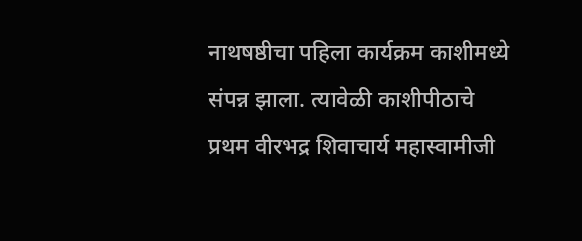नाथषष्ठीचा पहिला कार्यक्रम काशीमध्ये संपन्न झाला. त्यावेळी काशीपीठाचे प्रथम वीरभद्र शिवाचार्य महास्वामीजी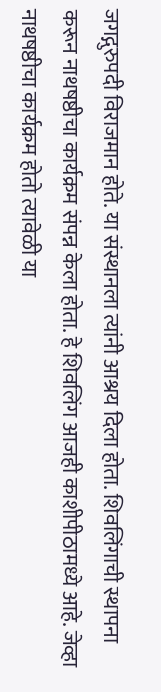जगद्गुरुपदी विराजमान होते. या संस्थानला त्यांनी आश्रय दिला होता. शिवलिंगाची स्थापना करून नाथषष्ठीचा कार्यक्रम संपन्न केला होता. हे शिवलिंग आजही काशीपीठामध्ये आहे. जेव्हा नाथषष्ठीचा कार्यक्रम होतो त्यावेळी या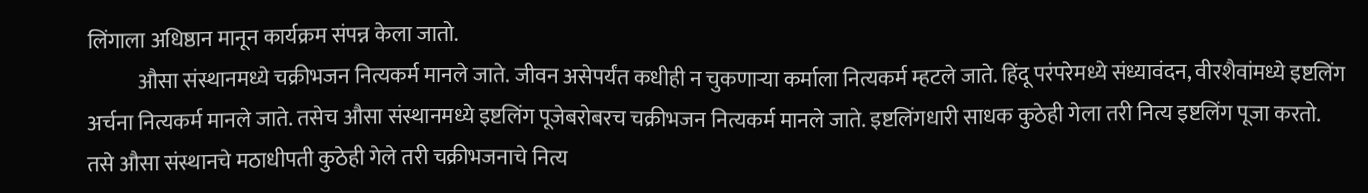लिंगाला अधिष्ठान मानून कार्यक्रम संपन्न केला जातो.
            औसा संस्थानमध्ये चक्रीभजन नित्यकर्म मानले जाते. जीवन असेपर्यंत कधीही न चुकणाऱ्या कर्माला नित्यकर्म म्हटले जाते. हिंदू परंपरेमध्ये संध्यावंदन, वीरशैवांमध्ये इष्टलिंग अर्चना नित्यकर्म मानले जाते. तसेच औसा संस्थानमध्ये इष्टलिंग पूजेबरोबरच चक्रीभजन नित्यकर्म मानले जाते. इष्टलिंगधारी साधक कुठेही गेला तरी नित्य इष्टलिंग पूजा करतो. तसे औसा संस्थानचे मठाधीपती कुठेही गेले तरी चक्रीभजनाचे नित्य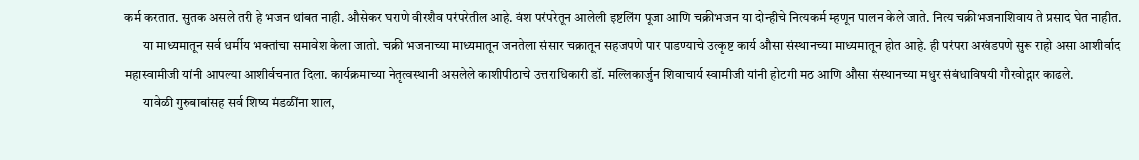कर्म करतात. सुतक असले तरी हे भजन थांबत नाही. औसेकर घराणे वीरशैव परंपरेतील आहे. वंश परंपरेतून आलेली इष्टलिंग पूजा आणि चक्रीभजन या दोन्हीचे नित्यकर्म म्हणून पालन केले जाते. नित्य चक्रीभजनाशिवाय ते प्रसाद घेत नाहीत.
       या माध्यमातून सर्व धर्मीय भक्तांचा समावेश केला जातो. चक्री भजनाच्या माध्यमातून जनतेला संसार चक्रातून सहजपणे पार पाडण्याचे उत्कृष्ट कार्य औसा संस्थानच्या माध्यमातून होत आहे. ही परंपरा अखंडपणे सुरू राहो असा आशीर्वाद महास्वामीजी यांनी आपल्या आशीर्वचनात दिला. कार्यक्रमाच्या नेतृत्वस्थानी असलेले काशीपीठाचे उत्तराधिकारी डॉ. मल्लिकार्जुन शिवाचार्य स्वामीजी यांनी होटगी मठ आणि औसा संस्थानच्या मधुर संबंधाविषयी गौरवोद्गार काढले.
       यावेळी गुरुबाबांसह सर्व शिष्य मंडळींना शाल,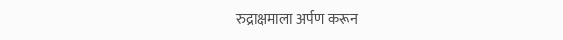रुद्राक्षमाला अर्पण करून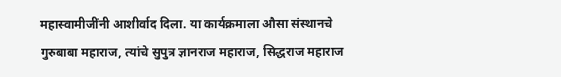महास्वामीजींनी आशीर्वाद दिला. या कार्यक्रमाला औसा संस्थानचे गुरुबाबा महाराज, त्यांचे सुपुत्र ज्ञानराज महाराज, सिद्धराज महाराज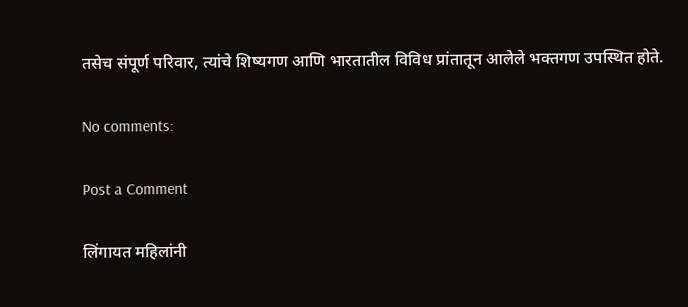तसेच संपूर्ण परिवार, त्यांचे शिष्यगण आणि भारतातील विविध प्रांतातून आलेले भक्तगण उपस्थित होते.

No comments:

Post a Comment

लिंगायत महिलांनी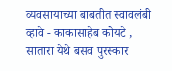व्यवसायाच्या बाबतीत स्वावलंबी व्हावे - काकासाहेब कोयटे , सातारा येथे बसव पुरस्कार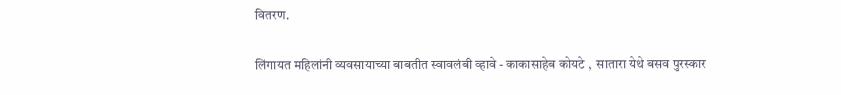वितरण.

लिंगायत महिलांनी व्यवसायाच्या बाबतीत स्वावलंबी व्हावे - काकासाहेब कोयटे ,  सातारा येथे बसव पुरस्कार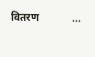वितरण             ...